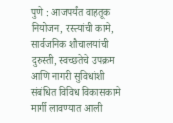पुणे : आजपर्यंत वाहतूक नियोजन, रस्त्यांची कामे, सार्वजनिक शौचालयांची दुरुस्ती, स्वच्छतेचे उपक्रम आणि नागरी सुविधांशी संबंधित विविध विकासकामे मार्गी लावण्यात आली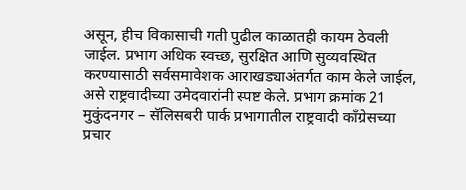असून, हीच विकासाची गती पुढील काळातही कायम ठेवली जाईल. प्रभाग अधिक स्वच्छ, सुरक्षित आणि सुव्यवस्थित करण्यासाठी सर्वसमावेशक आराखड्याअंतर्गत काम केले जाईल, असे राष्ट्रवादीच्या उमेदवारांनी स्पष्ट केले. प्रभाग क्रमांक 21 मुकुंदनगर – सॅलिसबरी पार्क प्रभागातील राष्ट्रवादी काँग्रेसच्या प्रचार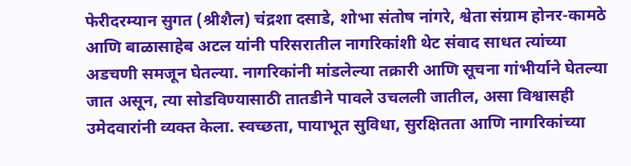फेरीदरम्यान सुगत (श्रीशैल) चंद्रशा दसाडे, शोभा संतोष नांगरे, श्वेता संग्राम होनर-कामठे आणि बाळासाहेब अटल यांनी परिसरातील नागरिकांशी थेट संवाद साधत त्यांच्या अडचणी समजून घेतल्या. नागरिकांनी मांडलेल्या तक्रारी आणि सूचना गांभीर्याने घेतल्या जात असून, त्या सोडविण्यासाठी तातडीने पावले उचलली जातील, असा विश्वासही उमेदवारांनी व्यक्त केला. स्वच्छता, पायाभूत सुविधा, सुरक्षितता आणि नागरिकांच्या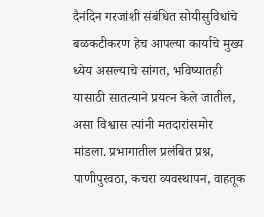दैनंदिन गरजांशी संबंधित सोयीसुविधांचे बळकटीकरण हेच आपल्या कार्याचे मुख्य ध्येय असल्याचे सांगत, भविष्यातही यासाठी सातत्याने प्रयत्न केले जातील, असा विश्वास त्यांनी मतदारांसमोर मांडला. प्रभागातील प्रलंबित प्रश्न, पाणीपुरवठा, कचरा व्यवस्थापन, वाहतूक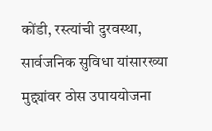कोंडी, रस्त्यांची दुरवस्था, सार्वजनिक सुविधा यांसारख्या मुद्द्यांवर ठोस उपाययोजना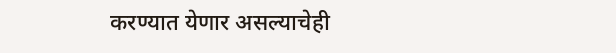करण्यात येणार असल्याचेही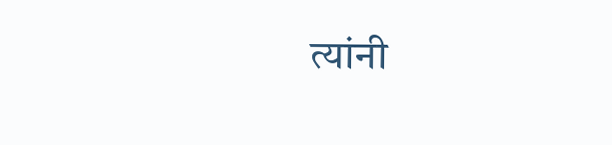त्यांनी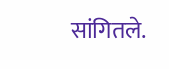सांगितले.